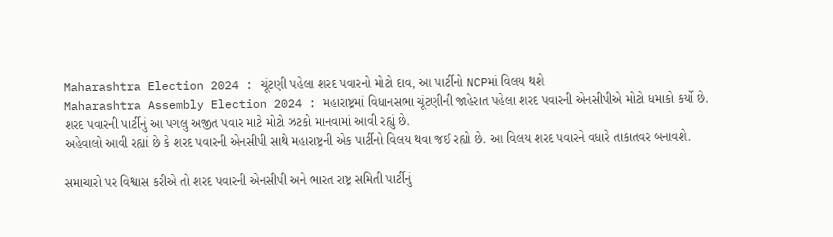Maharashtra Election 2024 : ચૂંટણી પહેલા શરદ પવારનો મોટો દાવ, આ પાર્ટીનો NCPમાં વિલય થશે
Maharashtra Assembly Election 2024 : મહારાષ્ટ્રમાં વિધાનસભા ચૂંટણીની જાહેરાત પહેલા શરદ પવારની એનસીપીએ મોટો ધમાકો કર્યો છે. શરદ પવારની પાર્ટીનું આ પગલુ અજીત પવાર માટે મોટો ઝટકો માનવામાં આવી રહ્યું છે.
અહેવાલો આવી રહ્યાં છે કે શરદ પવારની એનસીપી સાથે મહારાષ્ટ્રની એક પાર્ટીનો વિલય થવા જઈ રહ્યો છે. આ વિલય શરદ પવારને વધારે તાકાતવર બનાવશે.

સમાચારો પર વિશ્વાસ કરીએ તો શરદ પવારની એનસીપી અને ભારત રાષ્ટ્ર સમિતી પાર્ટીનું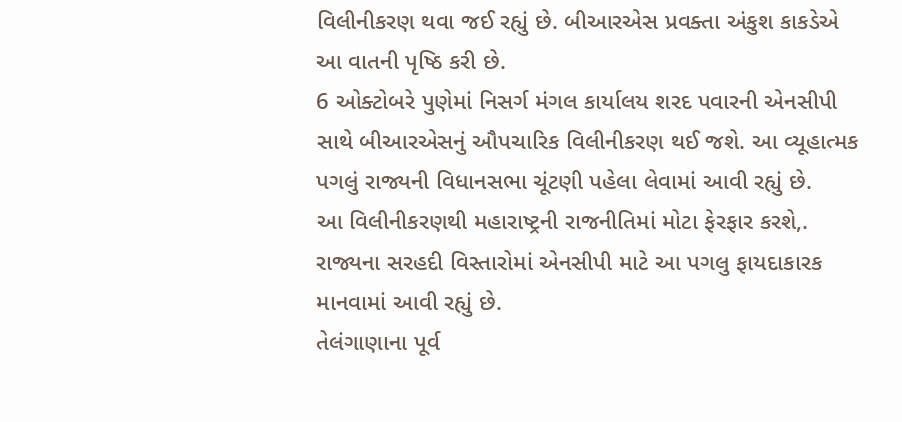વિલીનીકરણ થવા જઈ રહ્યું છે. બીઆરએસ પ્રવક્તા અંકુશ કાકડેએ આ વાતની પૃષ્ઠિ કરી છે.
6 ઓક્ટોબરે પુણેમાં નિસર્ગ મંગલ કાર્યાલય શરદ પવારની એનસીપી સાથે બીઆરએસનું ઔપચારિક વિલીનીકરણ થઈ જશે. આ વ્યૂહાત્મક પગલું રાજ્યની વિધાનસભા ચૂંટણી પહેલા લેવામાં આવી રહ્યું છે.
આ વિલીનીકરણથી મહારાષ્ટ્રની રાજનીતિમાં મોટા ફેરફાર કરશે,. રાજ્યના સરહદી વિસ્તારોમાં એનસીપી માટે આ પગલુ ફાયદાકારક માનવામાં આવી રહ્યું છે.
તેલંગાણાના પૂર્વ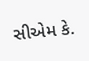સીએમ કે.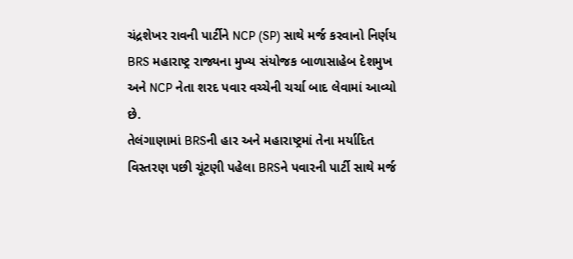ચંદ્રશેખર રાવની પાર્ટીને NCP (SP) સાથે મર્જ કરવાનો નિર્ણય BRS મહારાષ્ટ્ર રાજ્યના મુખ્ય સંયોજક બાળાસાહેબ દેશમુખ અને NCP નેતા શરદ પવાર વચ્ચેની ચર્ચા બાદ લેવામાં આવ્યો છે.
તેલંગાણામાં BRSની હાર અને મહારાષ્ટ્રમાં તેના મર્યાદિત વિસ્તરણ પછી ચૂંટણી પહેલા BRSને પવારની પાર્ટી સાથે મર્જ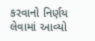કરવાનો નિર્ણય લેવામાં આવ્યો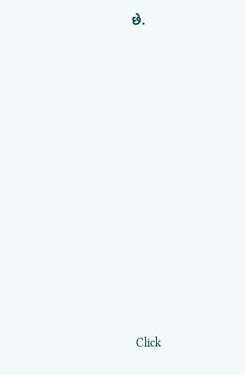છે.












Click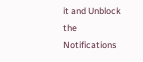it and Unblock the Notifications